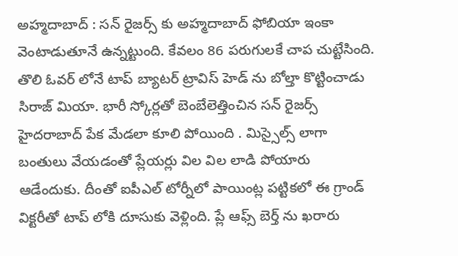అహ్మదాబాద్ : సన్ రైజర్స్ కు అహ్మదాబాద్ ఫోబియా ఇంకా వెంటాడుతూనే ఉన్నట్టుంది. కేవలం 86 పరుగులకే చాప చుట్టేసింది. తొలి ఓవర్ లోనే టాప్ బ్యాటర్ ట్రావిస్ హెడ్ ను బోల్తా కొట్టించాడు సిరాజ్ మియా. భారీ స్కోర్లతో బెంబేలెత్తించిన సన్ రైజర్స్ హైదరాబాద్ పేక మేడలా కూలి పోయింది . మిస్సైల్స్ లాగా బంతులు వేయడంతో ప్లేయర్లు విల విల లాడి పోయారు ఆడేందుకు. దీంతో ఐపీఎల్ టోర్నీలో పాయింట్ల పట్టికలో ఈ గ్రాండ్ విక్టరీతో టాప్ లోకి దూసుకు వెళ్లింది. ప్లే ఆఫ్స్ బెర్త్ ను ఖరారు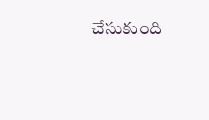చేసుకుంది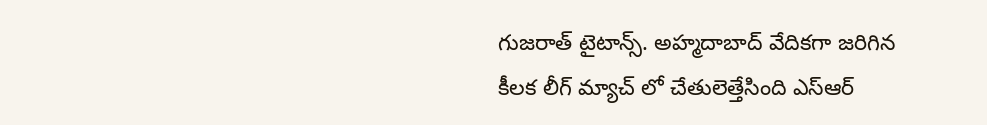గుజరాత్ టైటాన్స్. అహ్మదాబాద్ వేదికగా జరిగిన కీలక లీగ్ మ్యాచ్ లో చేతులెత్తేసింది ఎస్ఆర్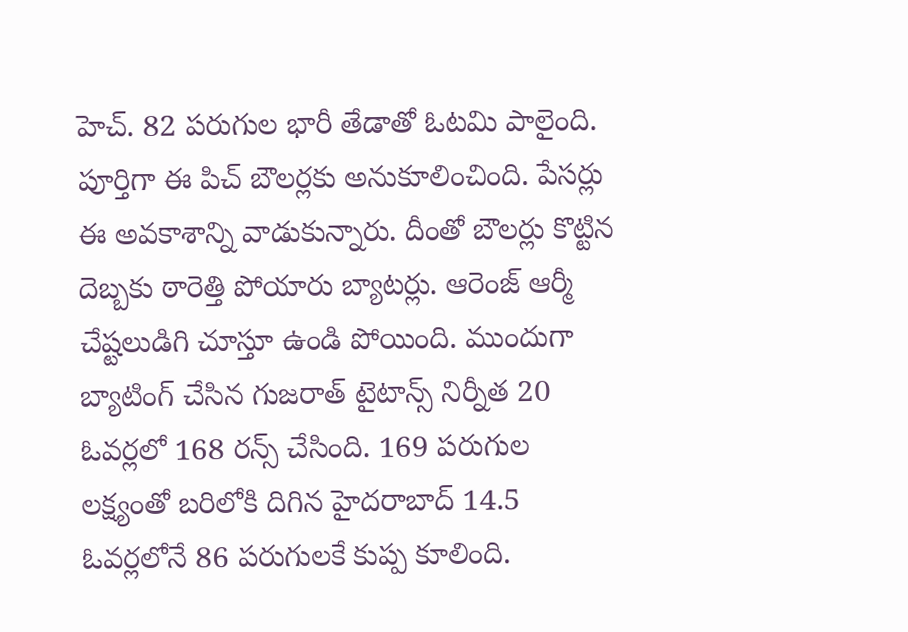హెచ్. 82 పరుగుల భారీ తేడాతో ఓటమి పాలైంది.
పూర్తిగా ఈ పిచ్ బౌలర్లకు అనుకూలించింది. పేసర్లు ఈ అవకాశాన్ని వాడుకున్నారు. దీంతో బౌలర్లు కొట్టిన దెబ్బకు ఠారెత్తి పోయారు బ్యాటర్లు. ఆరెంజ్ ఆర్మీ చేష్టలుడిగి చూస్తూ ఉండి పోయింది. ముందుగా బ్యాటింగ్ చేసిన గుజరాత్ టైటాన్స్ నిర్నీత 20 ఓవర్లలో 168 రన్స్ చేసింది. 169 పరుగుల లక్ష్యంతో బరిలోకి దిగిన హైదరాబాద్ 14.5 ఓవర్లలోనే 86 పరుగులకే కుప్ప కూలింది.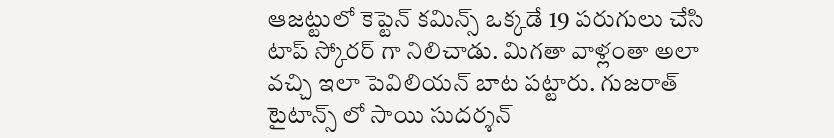ఆజట్టులో కెప్టెన్ కమిన్స్ ఒక్కడే 19 పరుగులు చేసి టాప్ స్కోరర్ గా నిలిచాడు. మిగతా వాళ్లంతా అలా వచ్చి ఇలా పెవిలియన్ బాట పట్టారు. గుజరాత్ టైటాన్స్ లో సాయి సుదర్శన్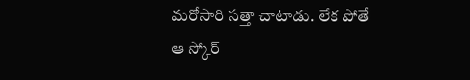మరోసారి సత్తా చాటాడు. లేక పోతే ఆ స్కోర్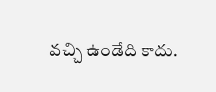వచ్చి ఉండేది కాదు.